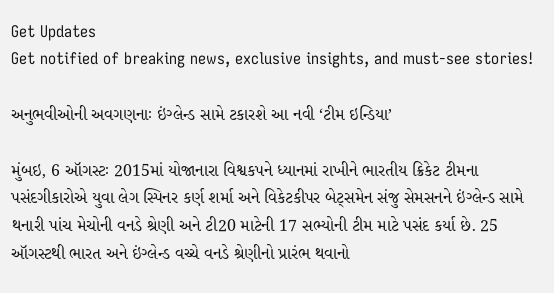Get Updates
Get notified of breaking news, exclusive insights, and must-see stories!

અનુભવીઓની અવગણનાઃ ઇંગ્લેન્ડ સામે ટકારશે આ નવી ‘ટીમ ઇન્ડિયા’

મુંબઇ, 6 ઑગસ્ટઃ 2015માં યોજાનારા વિશ્વકપને ધ્યાનમાં રાખીને ભારતીય ક્રિકેટ ટીમના પસંદગીકારોએ યુવા લેગ સ્પિનર કર્ણ શર્મા અને વિકેટકીપર બેટ્સમેન સંજુ સેમસનને ઇંગ્લેન્ડ સામે થનારી પાંચ મેચોની વનડે શ્રેણી અને ટી20 માટેની 17 સભ્યોની ટીમ માટે પસંદ કર્યા છે. 25 ઑગસ્ટથી ભારત અને ઇંગ્લેન્ડ વચ્ચે વનડે શ્રેણીનો પ્રારંભ થવાનો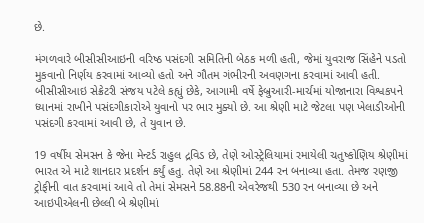છે.

મંગળવારે બીસીસીઆઇની વરિષ્ઠ પસંદગી સમિતિની બેઠક મળી હતી, જેમાં યુવરાજ સિંહેને પડતો મુકવાનો નિર્ણય કરવામાં આવ્યો હતો અને ગૌતમ ગંભીરની અવણગના કરવામાં આવી હતી. બીસીસીઆઇ સેક્રેટરી સંજય પટેલે કહ્યું છેકે, આગામી વર્ષે ફેબ્રુઆરી-માર્ચમાં યોજાનારા વિશ્વકપને ધ્યાનમાં રાખીને પસંદગીકારોએ યુવાનો પર ભાર મુક્યો છે. આ શ્રેણી માટે જેટલા પણ ખેલાડીઓની પસંદગી કરવામાં આવી છે, તે યુવાન છે.

19 વર્ષીય સેમસન કે જેના મેન્ટર્ડ રાહુલ દ્રવિડ છે, તેણે ઓસ્ટ્રેલિયામાં રમાયેલી ચતુષ્કોણિય શ્રેણીમાં ભારત એ માટે શાનદાર પ્રદર્શન કર્યું હતુ. તેણે આ શ્રેણીમાં 244 રન બનાવ્યા હતા. તેમજ રણજી ટ્રોફીની વાત કરવામાં આવે તો તેમાં સેમસને 58.88ની એવરેજથી 530 રન બનાવ્યા છે અને આઇપીએલની છેલ્લી બે શ્રેણીમાં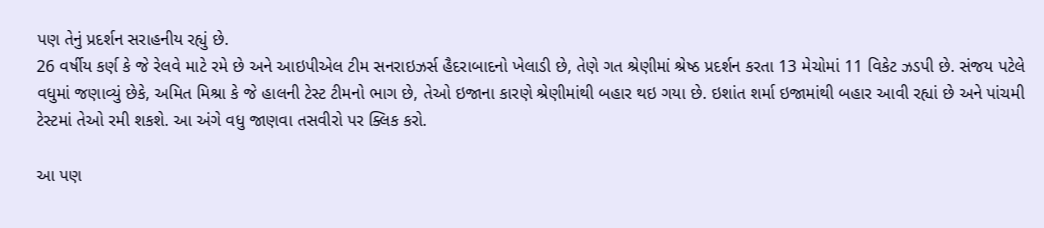પણ તેનું પ્રદર્શન સરાહનીય રહ્યું છે.
26 વર્ષીય કર્ણ કે જે રેલવે માટે રમે છે અને આઇપીએલ ટીમ સનરાઇઝર્સ હૈદરાબાદનો ખેલાડી છે, તેણે ગત શ્રેણીમાં શ્રેષ્ઠ પ્રદર્શન કરતા 13 મેચોમાં 11 વિકેટ ઝડપી છે. સંજય પટેલે વધુમાં જણાવ્યું છેકે, અમિત મિશ્રા કે જે હાલની ટેસ્ટ ટીમનો ભાગ છે, તેઓ ઇજાના કારણે શ્રેણીમાંથી બહાર થઇ ગયા છે. ઇશાંત શર્મા ઇજામાંથી બહાર આવી રહ્યાં છે અને પાંચમી ટેસ્ટમાં તેઓ રમી શકશે. આ અંગે વધુ જાણવા તસવીરો પર ક્લિક કરો.

આ પણ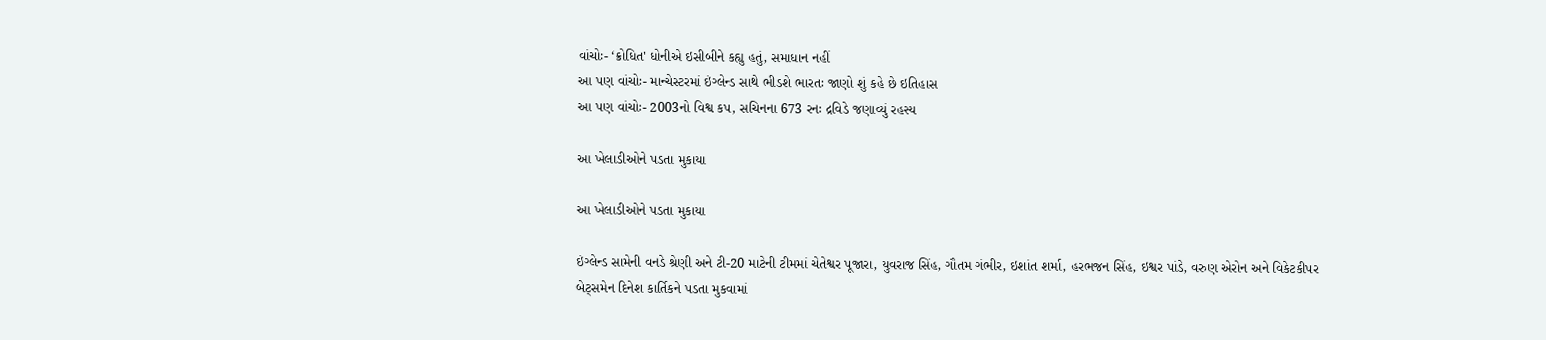વાંચોઃ- ‘ક્રોધિત' ધોનીએ ઇસીબીને કહ્યુ હતું, સમાધાન નહીં
આ પણ વાંચોઃ- માન્ચેસ્ટરમાં ઇંગ્લેન્ડ સાથે ભીડશે ભારતઃ જાણો શું કહે છે ઇતિહાસ
આ પણ વાંચોઃ- 2003નો વિશ્વ કપ, સચિનના 673 રનઃ દ્રવિડે જણાવ્યું રહસ્ય

આ ખેલાડીઓને પડતા મુકાયા

આ ખેલાડીઓને પડતા મુકાયા

ઇંગ્લેન્ડ સામેની વનડે શ્રેણી અને ટી-20 માટેની ટીમમાં ચેતેશ્વર પૂજારા, યુવરાજ સિંહ, ગૌતમ ગંભીર, ઇશાંત શર્મા, હરભજન સિંહ, ઇશ્વર પાંડે, વરુણ એરોન અને વિકેટકીપર બેટ્સમેન દિનેશ કાર્તિકને પડતા મુકવામાં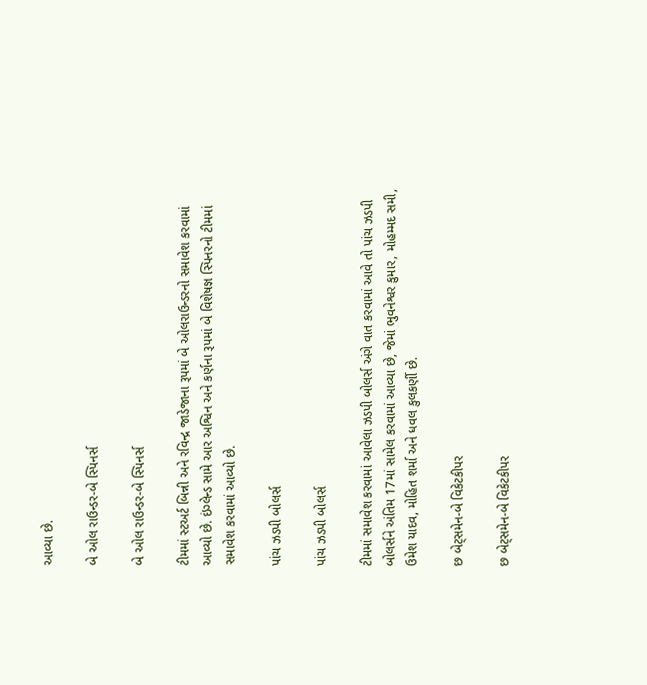આવ્યા છે.

બે ઓલ રાઉન્ડર-બે સ્પિનર્સ

બે ઓલ રાઉન્ડર-બે સ્પિનર્સ

ટીમમાં સ્ટઅર્ટ બિન્ની અને રવિન્દ્ર જાડેજાના રૂપમાં બે ઓલરાઉન્ડરનો સમાવેશ કરવામાં આવ્યો છે. ઇંગ્લેન્ડ સામે આર અશ્વિન અને કર્ણના રૂપમાં બે વિશેષજ્ઞ સ્પિનરનો ટીમમાં સમાવેશ કરવામાં આવ્યો છે.

પાંચ ઝડપી બોલર્સ

પાંચ ઝડપી બોલર્સ

ટીમમાં સમાવેશ કરવામાં આવેલા ઝડપી બોલર્સ અંગે વાત કરવામાં આવે તો પાંચ ઝડપી બોલર્સને અંતિમ 17માં સામેલ કરવામાં આવ્યા છે, જેમાં ભુવનેશ્વર કુમાર, મોહમ્મદ સમી, ઉમેશ યાદવ, મોહિત શર્મા અને ધવલ કુલકર્ણી છે.

છ બેટ્સમેન-બે વિકેટકીપર

છ બેટ્સમેન-બે વિકેટકીપર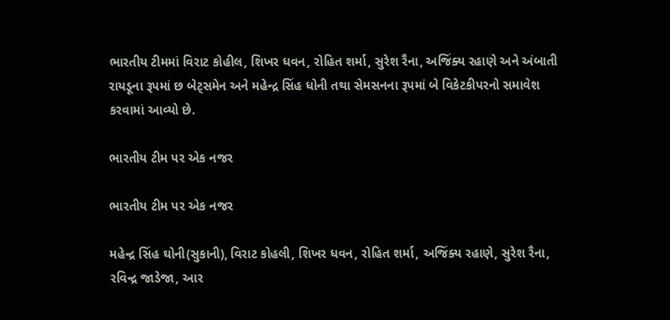ભારતીય ટીમમાં વિરાટ કોહીલ, શિખર ધવન, રોહિત શર્મા, સુરેશ રૈના, અજિંક્ય રહાણે અને અંબાતી રાયડૂના રૂપમાં છ બેટ્સમેન અને મહેન્દ્ર સિંહ ધોની તથા સેમસનના રૂપમાં બે વિકેટકીપરનો સમાવેશ કરવામાં આવ્યો છે.

ભારતીય ટીમ પર એક નજર

ભારતીય ટીમ પર એક નજર

મહેન્દ્ર સિંહ ઘોની(સુકાની), વિરાટ કોહલી, શિખર ધવન, રોહિત શર્મા, અજિંક્ય રહાણે, સુરેશ રૈના, રવિન્દ્ર જાડેજા, આર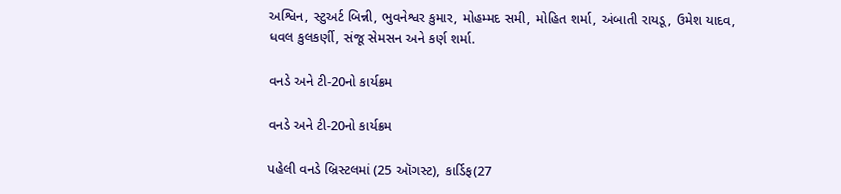અશ્વિન, સ્ટુઅર્ટ બિન્ની, ભુવનેશ્વર કુમાર, મોહમ્મદ સમી, મોહિત શર્મા, અંબાતી રાયડૂ, ઉમેશ યાદવ, ધવલ કુલકર્ણી, સંજૂ સેમસન અને કર્ણ શર્મા.

વનડે અને ટી-20નો કાર્યક્રમ

વનડે અને ટી-20નો કાર્યક્રમ

પહેલી વનડે બ્રિસ્ટલમાં (25 ઑગસ્ટ), કાર્ડિફ(27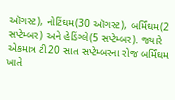ઑગસ્ટ), નોટિંઘમ(30 ઑગસ્ટ), બર્મિંઘમ(2 સપ્ટેમ્બર) અને હેડિંગ્લે(5 સપ્ટેમ્બર). જ્યારે એકમાત્ર ટી20 સાત સપ્ટેમ્બરના રોજ બર્મિંઘમ ખાતે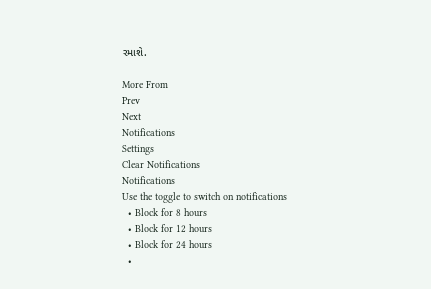રમાશે.

More From
Prev
Next
Notifications
Settings
Clear Notifications
Notifications
Use the toggle to switch on notifications
  • Block for 8 hours
  • Block for 12 hours
  • Block for 24 hours
  •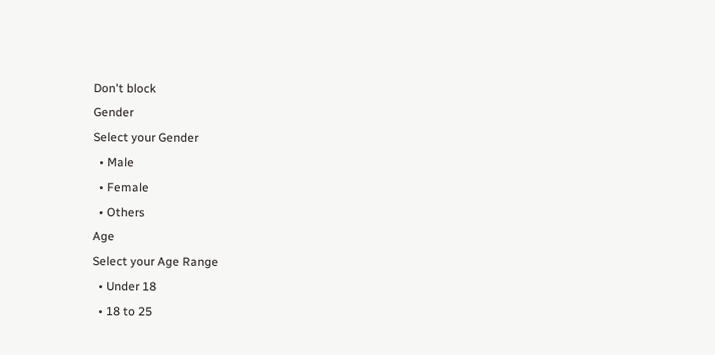Don't block
Gender
Select your Gender
  • Male
  • Female
  • Others
Age
Select your Age Range
  • Under 18
  • 18 to 25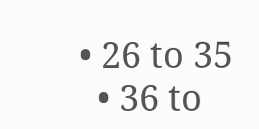• 26 to 35
  • 36 to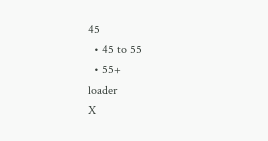45
  • 45 to 55
  • 55+
loader
X